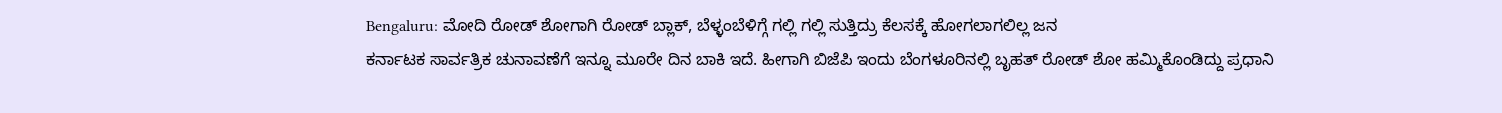Bengaluru: ಮೋದಿ ರೋಡ್ ಶೋಗಾಗಿ ರೋಡ್ ಬ್ಲಾಕ್, ಬೆಳ್ಳಂಬೆಳಿಗ್ಗೆ ಗಲ್ಲಿ ಗಲ್ಲಿ ಸುತ್ತಿದ್ರು ಕೆಲಸಕ್ಕೆ ಹೋಗಲಾಗಲಿಲ್ಲ ಜನ
ಕರ್ನಾಟಕ ಸಾರ್ವತ್ರಿಕ ಚುನಾವಣೆಗೆ ಇನ್ನೂ ಮೂರೇ ದಿನ ಬಾಕಿ ಇದೆ. ಹೀಗಾಗಿ ಬಿಜೆಪಿ ಇಂದು ಬೆಂಗಳೂರಿನಲ್ಲಿ ಬೃಹತ್ ರೋಡ್ ಶೋ ಹಮ್ಮಿಕೊಂಡಿದ್ದು ಪ್ರಧಾನಿ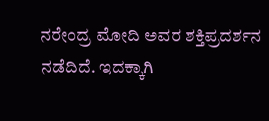ನರೇಂದ್ರ ಮೋದಿ ಅವರ ಶಕ್ತಿಪ್ರದರ್ಶನ ನಡೆದಿದೆ. ಇದಕ್ಕಾಗಿ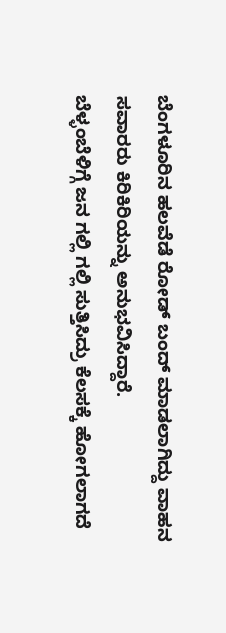ಬೆಂಗಳೂರಿನ ಹಲವೆಡೆ ರೋಡ್ ಬಂದ್ ಮಾಡಲಾಗಿದ್ದು ವಾಹನ ಸವಾರರು ಕಿರಿಕಿರಿಯನ್ನು ಅನುಭವಿಸಿದ್ದಾರೆ.
ಬೆಳ್ಳಂಬೆಳಿಗ್ಗೆ ಜನ ಗಲ್ಲಿ ಗಲ್ಲಿ ಸುತ್ತಿಸಿದ್ರು ಕೆಲಸಕ್ಕೆ ಹೋಗಲಾಗದೆ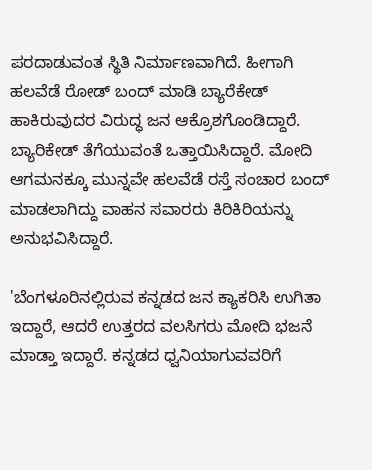ಪರದಾಡುವಂತ ಸ್ಥಿತಿ ನಿರ್ಮಾಣವಾಗಿದೆ. ಹೀಗಾಗಿ ಹಲವೆಡೆ ರೋಡ್ ಬಂದ್ ಮಾಡಿ ಬ್ಯಾರೆಕೇಡ್ ಹಾಕಿರುವುದರ ವಿರುದ್ಧ ಜನ ಆಕ್ರೊಶಗೊಂಡಿದ್ದಾರೆ. ಬ್ಯಾರಿಕೇಡ್ ತೆಗೆಯುವಂತೆ ಒತ್ತಾಯಿಸಿದ್ದಾರೆ. ಮೋದಿ ಆಗಮನಕ್ಕೂ ಮುನ್ನವೇ ಹಲವೆಡೆ ರಸ್ತೆ ಸಂಚಾರ ಬಂದ್ ಮಾಡಲಾಗಿದ್ದು ವಾಹನ ಸವಾರರು ಕಿರಿಕಿರಿಯನ್ನು ಅನುಭವಿಸಿದ್ದಾರೆ.

'ಬೆಂಗಳೂರಿನಲ್ಲಿರುವ ಕನ್ನಡದ ಜನ ಕ್ಯಾಕರಿಸಿ ಉಗಿತಾ ಇದ್ದಾರೆ, ಆದರೆ ಉತ್ತರದ ವಲಸಿಗರು ಮೋದಿ ಭಜನೆ ಮಾಡ್ತಾ ಇದ್ದಾರೆ. ಕನ್ನಡದ ಧ್ವನಿಯಾಗುವವರಿಗೆ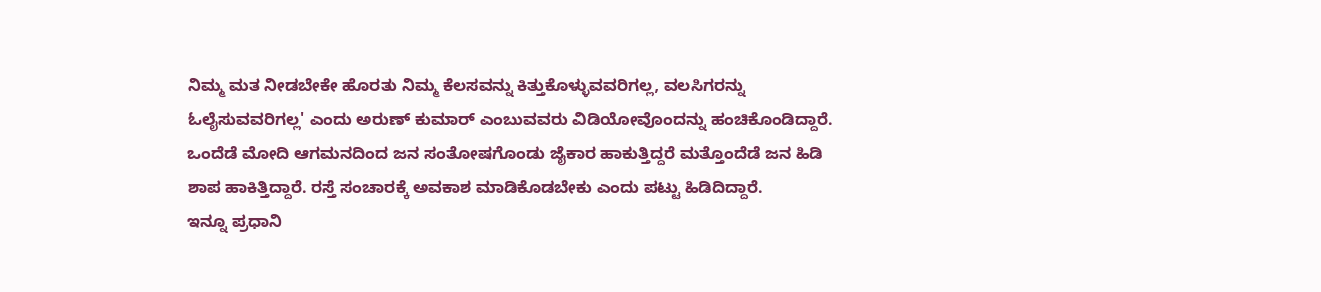ನಿಮ್ಮ ಮತ ನೀಡಬೇಕೇ ಹೊರತು ನಿಮ್ಮ ಕೆಲಸವನ್ನು ಕಿತ್ತುಕೊಳ್ಳುವವರಿಗಲ್ಲ, ವಲಸಿಗರನ್ನು ಓಲೈಸುವವರಿಗಲ್ಲ' ಎಂದು ಅರುಣ್ ಕುಮಾರ್ ಎಂಬುವವರು ವಿಡಿಯೋವೊಂದನ್ನು ಹಂಚಿಕೊಂಡಿದ್ದಾರೆ.
ಒಂದೆಡೆ ಮೋದಿ ಆಗಮನದಿಂದ ಜನ ಸಂತೋಷಗೊಂಡು ಜೈಕಾರ ಹಾಕುತ್ತಿದ್ದರೆ ಮತ್ತೊಂದೆಡೆ ಜನ ಹಿಡಿ ಶಾಪ ಹಾಕಿತ್ತಿದ್ದಾರೆ. ರಸ್ತೆ ಸಂಚಾರಕ್ಕೆ ಅವಕಾಶ ಮಾಡಿಕೊಡಬೇಕು ಎಂದು ಪಟ್ಟು ಹಿಡಿದಿದ್ದಾರೆ.
ಇನ್ನೂ ಪ್ರಧಾನಿ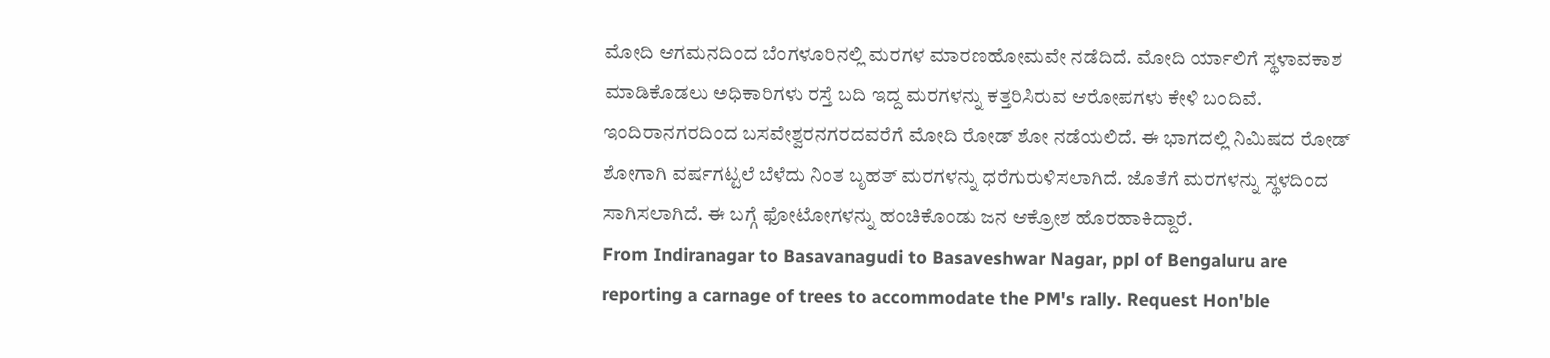ಮೋದಿ ಆಗಮನದಿಂದ ಬೆಂಗಳೂರಿನಲ್ಲಿ ಮರಗಳ ಮಾರಣಹೋಮವೇ ನಡೆದಿದೆ. ಮೋದಿ ರ್ಯಾಲಿಗೆ ಸ್ಥಳಾವಕಾಶ ಮಾಡಿಕೊಡಲು ಅಧಿಕಾರಿಗಳು ರಸ್ತೆ ಬದಿ ಇದ್ದ ಮರಗಳನ್ನು ಕತ್ತರಿಸಿರುವ ಆರೋಪಗಳು ಕೇಳಿ ಬಂದಿವೆ. ಇಂದಿರಾನಗರದಿಂದ ಬಸವೇಶ್ವರನಗರದವರೆಗೆ ಮೋದಿ ರೋಡ್ ಶೋ ನಡೆಯಲಿದೆ. ಈ ಭಾಗದಲ್ಲಿ ನಿಮಿಷದ ರೋಡ್ ಶೋಗಾಗಿ ವರ್ಷಗಟ್ಟಲೆ ಬೆಳೆದು ನಿಂತ ಬೃಹತ್ ಮರಗಳನ್ನು ಧರೆಗುರುಳಿಸಲಾಗಿದೆ. ಜೊತೆಗೆ ಮರಗಳನ್ನು ಸ್ಥಳದಿಂದ ಸಾಗಿಸಲಾಗಿದೆ. ಈ ಬಗ್ಗೆ ಫೋಟೋಗಳನ್ನು ಹಂಚಿಕೊಂಡು ಜನ ಆಕ್ರೋಶ ಹೊರಹಾಕಿದ್ದಾರೆ.
From Indiranagar to Basavanagudi to Basaveshwar Nagar, ppl of Bengaluru are reporting a carnage of trees to accommodate the PM's rally. Request Hon'ble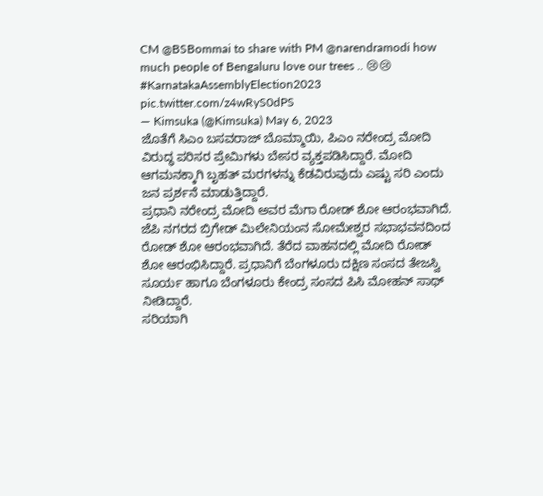CM @BSBommai to share with PM @narendramodi how much people of Bengaluru love our trees .. 😢😢 #KarnatakaAssemblyElection2023 pic.twitter.com/z4wRyS0dPS
— Kimsuka (@Kimsuka) May 6, 2023
ಜೊತೆಗೆ ಸಿಎಂ ಬಸವರಾಜ್ ಬೊಮ್ಮಾಯಿ, ಪಿಎಂ ನರೇಂದ್ರ ಮೋದಿ ವಿರುದ್ಧ ಪರಿಸರ ಪ್ರೇಮಿಗಳು ಬೇಸರ ವ್ಯಕ್ತಪಡಿಸಿದ್ದಾರೆ. ಮೋದಿ ಆಗಮನಕ್ಕಾಗಿ ಬೃಹತ್ ಮರಗಳನ್ನು ಕೆಡವಿರುವುದು ಎಷ್ಟು ಸರಿ ಎಂದು ಜನ ಪ್ರರ್ಶನೆ ಮಾಡುತ್ತಿದ್ದಾರೆ.
ಪ್ರಧಾನಿ ನರೇಂದ್ರ ಮೋದಿ ಅವರ ಮೆಗಾ ರೋಡ್ ಶೋ ಆರಂಭವಾಗಿದೆ. ಜೆಪಿ ನಗರದ ಬ್ರಿಗೇಡ್ ಮಿಲೇನಿಯಂನ ಸೋಮೇಶ್ವರ ಸಭಾಭವನದಿಂದ ರೋಡ್ ಶೋ ಆರಂಭವಾಗಿದೆ. ತೆರೆದ ವಾಹನದಲ್ಲಿ ಮೋದಿ ರೋಡ್ ಶೋ ಆರಂಭಿಸಿದ್ದಾರೆ. ಪ್ರಧಾನಿಗೆ ಬೆಂಗಳೂರು ದಕ್ಷಿಣ ಸಂಸದ ತೇಜಸ್ವಿ ಸೂರ್ಯ ಹಾಗೂ ಬೆಂಗಳೂರು ಕೇಂದ್ರ ಸಂಸದ ಪಿಸಿ ಮೋಹನ್ ಸಾಥ್ ನೀಡಿದ್ದಾರೆ.
ಸರಿಯಾಗಿ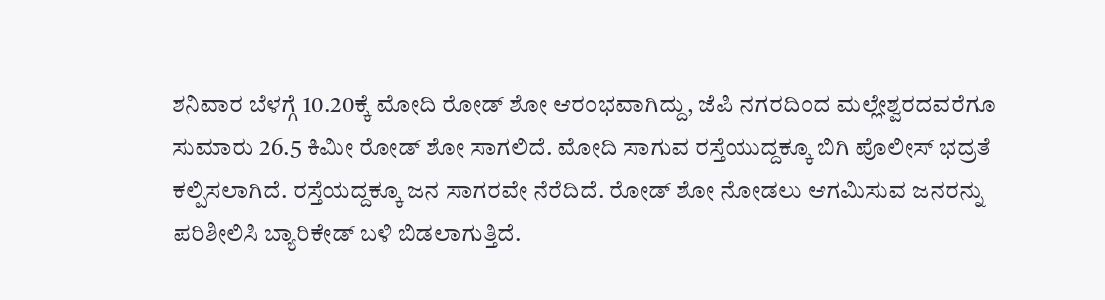ಶನಿವಾರ ಬೆಳಗ್ಗೆ 10.20ಕ್ಕೆ ಮೋದಿ ರೋಡ್ ಶೋ ಆರಂಭವಾಗಿದ್ದು, ಜೆಪಿ ನಗರದಿಂದ ಮಲ್ಲೇಶ್ವರದವರೆಗೂ ಸುಮಾರು 26.5 ಕಿಮೀ ರೋಡ್ ಶೋ ಸಾಗಲಿದೆ. ಮೋದಿ ಸಾಗುವ ರಸ್ತೆಯುದ್ದಕ್ಕೂ ಬಿಗಿ ಪೊಲೀಸ್ ಭದ್ರತೆ ಕಲ್ಪಿಸಲಾಗಿದೆ. ರಸ್ತೆಯದ್ದಕ್ಕೂ ಜನ ಸಾಗರವೇ ನೆರೆದಿದೆ. ರೋಡ್ ಶೋ ನೋಡಲು ಆಗಮಿಸುವ ಜನರನ್ನು ಪರಿಶೀಲಿಸಿ ಬ್ಯಾರಿಕೇಡ್ ಬಳಿ ಬಿಡಲಾಗುತ್ತಿದೆ.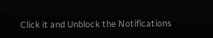Click it and Unblock the Notifications